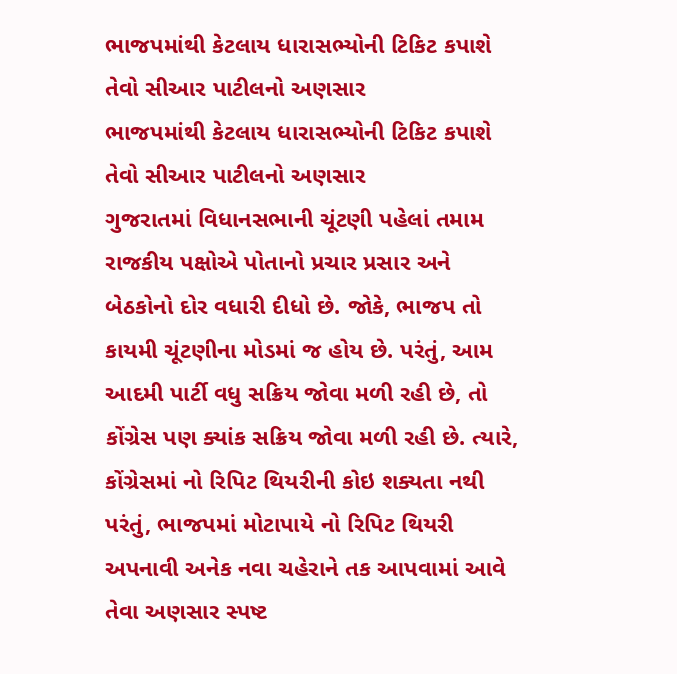ભાજપમાંથી કેટલાય ધારાસભ્યોની ટિકિટ કપાશે તેવો સીઆર પાટીલનો અણસાર
ભાજપમાંથી કેટલાય ધારાસભ્યોની ટિકિટ કપાશે તેવો સીઆર પાટીલનો અણસાર
ગુજરાતમાં વિધાનસભાની ચૂંટણી પહેલાં તમામ રાજકીય પક્ષોએ પોતાનો પ્રચાર પ્રસાર અને બેઠકોનો દોર વધારી દીધો છે. જોકે, ભાજપ તો કાયમી ચૂંટણીના મોડમાં જ હોય છે. પરંતું, આમ આદમી પાર્ટી વધુ સક્રિય જોવા મળી રહી છે, તો કોંગ્રેસ પણ ક્યાંક સક્રિય જોવા મળી રહી છે. ત્યારે, કોંગ્રેસમાં નો રિપિટ થિયરીની કોઇ શક્યતા નથી પરંતું, ભાજપમાં મોટાપાયે નો રિપિટ થિયરી અપનાવી અનેક નવા ચહેરાને તક આપવામાં આવે તેવા અણસાર સ્પષ્ટ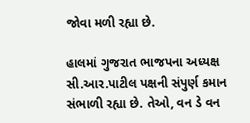જોવા મળી રહ્યા છે.

હાલમાં ગુજરાત ભાજપના અધ્યક્ષ સી.આર.પાટીલ પક્ષની સંપુર્ણ કમાન સંભાળી રહ્યા છે. તેઓ, વન ડે વન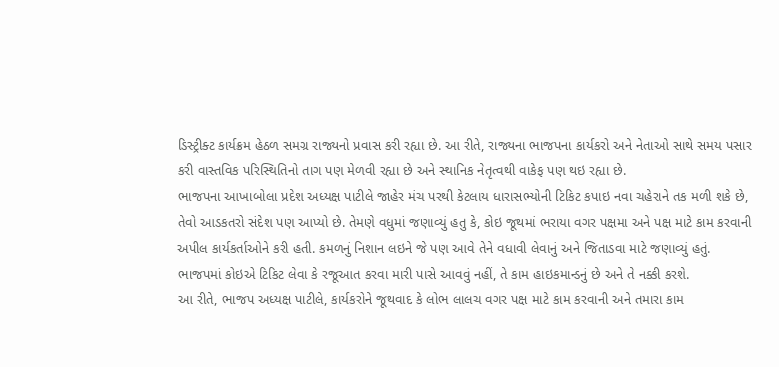ડિસ્ટ્રીક્ટ કાર્યક્રમ હેઠળ સમગ્ર રાજ્યનો પ્રવાસ કરી રહ્યા છે. આ રીતે, રાજ્યના ભાજપના કાર્યકરો અને નેતાઓ સાથે સમય પસાર કરી વાસ્તવિક પરિસ્થિતિનો તાગ પણ મેળવી રહ્યા છે અને સ્થાનિક નેતૃત્વથી વાકેફ પણ થઇ રહ્યા છે.
ભાજપના આખાબોલા પ્રદેશ અધ્યક્ષ પાટીલે જાહેર મંચ પરથી કેટલાય ધારાસભ્યોની ટિકિટ કપાઇ નવા ચહેરાને તક મળી શકે છે, તેવો આડકતરો સંદેશ પણ આપ્યો છે. તેમણે વધુમાં જણાવ્યું હતુ કે, કોઇ જૂથમાં ભરાયા વગર પક્ષમા અને પક્ષ માટે કામ કરવાની અપીલ કાર્યકર્તાઓને કરી હતી. કમળનું નિશાન લઇને જે પણ આવે તેને વધાવી લેવાનું અને જિતાડવા માટે જણાવ્યું હતું. ભાજપમાં કોઇએ ટિકિટ લેવા કે રજૂઆત કરવા મારી પાસે આવવું નહીં, તે કામ હાઇકમાન્ડનું છે અને તે નક્કી કરશે.
આ રીતે, ભાજપ અધ્યક્ષ પાટીલે, કાર્યકરોને જૂથવાદ કે લોભ લાલચ વગર પક્ષ માટે કામ કરવાની અને તમારા કામ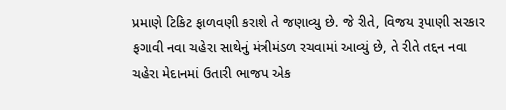પ્રમાણે ટિકિટ ફાળવણી કરાશે તે જણાવ્યુ છે. જે રીતે, વિજય રૂપાણી સરકાર ફગાવી નવા ચહેરા સાથેનું મંત્રીમંડળ રચવામાં આવ્યું છે, તે રીતે તદ્દન નવા ચહેરા મેદાનમાં ઉતારી ભાજપ એક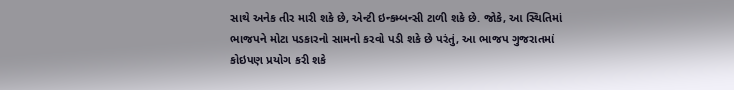સાથે અનેક તીર મારી શકે છે, એન્ટી ઇન્કમ્બન્સી ટાળી શકે છે. જોકે, આ સ્થિતિમાં ભાજપને મોટા પડકારનો સામનો કરવો પડી શકે છે પરંતું, આ ભાજપ ગુજરાતમાં કોઇપણ પ્રયોગ કરી શકે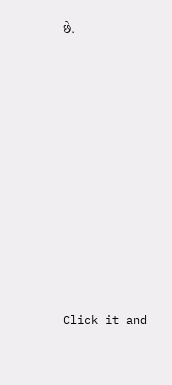છે.












Click it and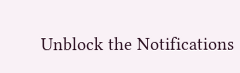Unblock the Notifications